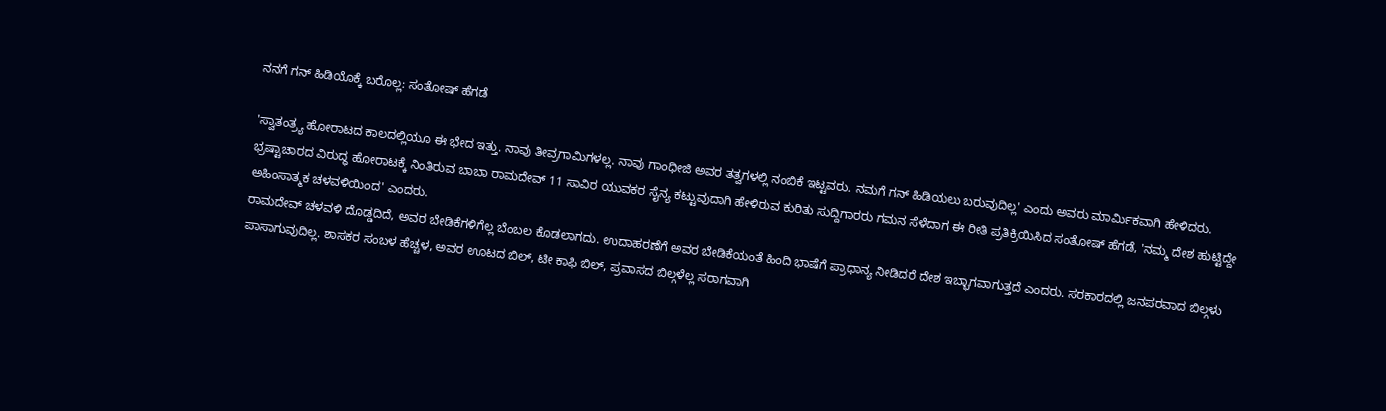ನನಗೆ ಗನ್ ಹಿಡಿಯೊಕ್ಕೆ ಬರೊಲ್ಲ: ಸಂತೋಷ್ ಹೆಗಡೆ

'ಸ್ವಾತಂತ್ರ್ಯ ಹೋರಾಟದ ಕಾಲದಲ್ಲಿಯೂ ಈ ಭೇದ ಇತ್ತು. ನಾವು ತೀವ್ರಗಾಮಿಗಳಲ್ಲ. ನಾವು ಗಾಂಧೀಜಿ ಅವರ ತತ್ವಗಳಲ್ಲಿ ನಂಬಿಕೆ ಇಟ್ಟವರು. ನಮಗೆ ಗನ್ ಹಿಡಿಯಲು ಬರುವುದಿಲ್ಲ' ಎಂದು ಅವರು ಮಾರ್ಮಿಕವಾಗಿ ಹೇಳಿದರು.
ಭ್ರಷ್ಟಾಚಾರದ ವಿರುದ್ಧ ಹೋರಾಟಕ್ಕೆ ನಿಂತಿರುವ ಬಾಬಾ ರಾಮದೇವ್ 11 ಸಾವಿರ ಯುವಕರ ಸೈನ್ಯ ಕಟ್ಟುವುದಾಗಿ ಹೇಳಿರುವ ಕುರಿತು ಸುದ್ದಿಗಾರರು ಗಮನ ಸೆಳೆದಾಗ ಈ ರೀತಿ ಪ್ರತಿಕ್ರಿಯಿಸಿದ ಸಂತೋಷ್ ಹೆಗಡೆ, 'ನಮ್ಮ ದೇಶ ಹುಟ್ಟಿದ್ದೇ ಅಹಿಂಸಾತ್ಮಕ ಚಳವಳಿಯಿಂದ' ಎಂದರು.
ರಾಮದೇವ್ ಚಳವಳಿ ದೊಡ್ಡದಿದೆ, ಅವರ ಬೇಡಿಕೆಗಳಿಗೆಲ್ಲ ಬೆಂಬಲ ಕೊಡಲಾಗದು. ಉದಾಹರಣೆಗೆ ಅವರ ಬೇಡಿಕೆಯಂತೆ ಹಿಂದಿ ಭಾಷೆಗೆ ಪ್ರಾಧಾನ್ಯ ನೀಡಿದರೆ ದೇಶ ಇಬ್ಭಾಗವಾಗುತ್ತದೆ ಎಂದರು. ಸರಕಾರದಲ್ಲಿ ಜನಪರವಾದ ಬಿಲ್ಗಳು ಪಾಸಾಗುವುದಿಲ್ಲ. ಶಾಸಕರ ಸಂಬಳ ಹೆಚ್ಚಳ, ಅವರ ಊಟದ ಬಿಲ್, ಟೀ ಕಾಫಿ ಬಿಲ್, ಪ್ರವಾಸದ ಬಿಲ್ಗಳೆಲ್ಲ ಸರಾಗವಾಗಿ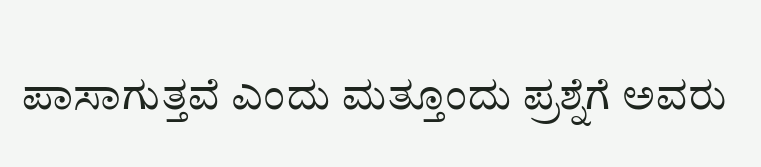ಪಾಸಾಗುತ್ತವೆ ಎಂದು ಮತ್ತೂಂದು ಪ್ರಶ್ನೆಗೆ ಅವರು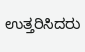ಉತ್ತರಿಸಿದರು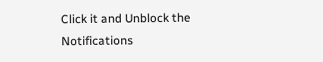Click it and Unblock the Notifications